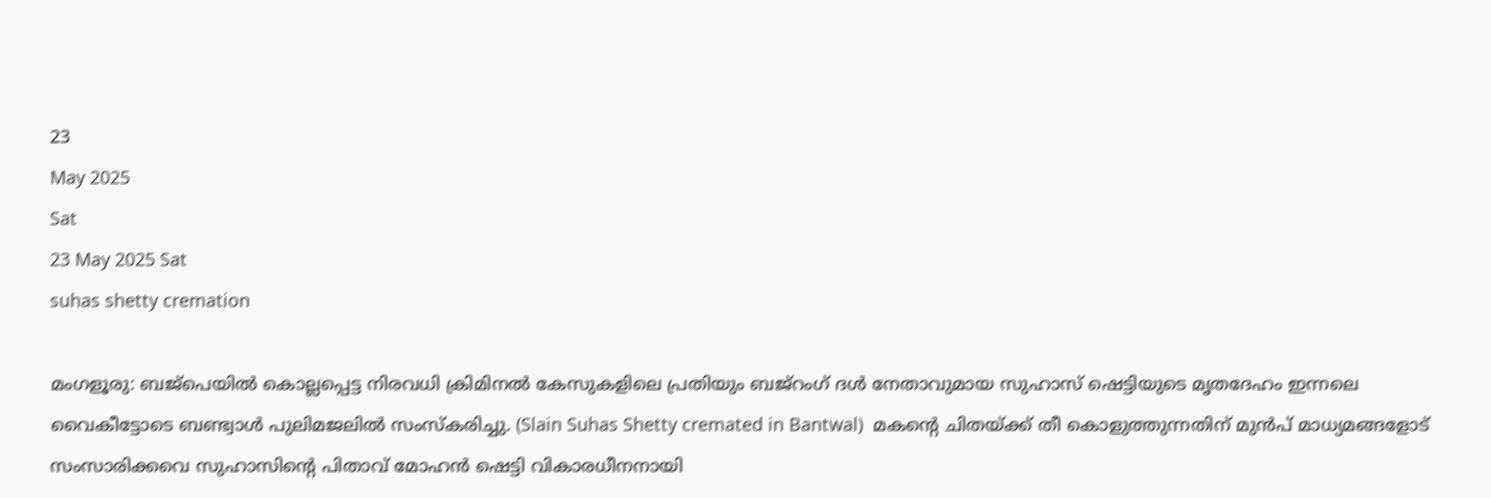23
May 2025
Sat
23 May 2025 Sat
suhas shetty cremation

മംഗളൂരു: ബജ്‌പെയില്‍ കൊല്ലപ്പെട്ട നിരവധി ക്രിമിനല്‍ കേസുകളിലെ പ്രതിയും ബജ്‌റംഗ് ദള്‍ നേതാവുമായ സുഹാസ് ഷെട്ടിയുടെ മൃതദേഹം ഇന്നലെ വൈകീട്ടോടെ ബണ്ട്വാള്‍ പുലിമജലില്‍ സംസ്‌കരിച്ചു. (Slain Suhas Shetty cremated in Bantwal)  മകന്റെ ചിതയ്ക്ക് തീ കൊളുത്തുന്നതിന് മുന്‍പ് മാധ്യമങ്ങളോട് സംസാരിക്കവെ സുഹാസിന്റെ പിതാവ് മോഹന്‍ ഷെട്ടി വികാരധീനനായി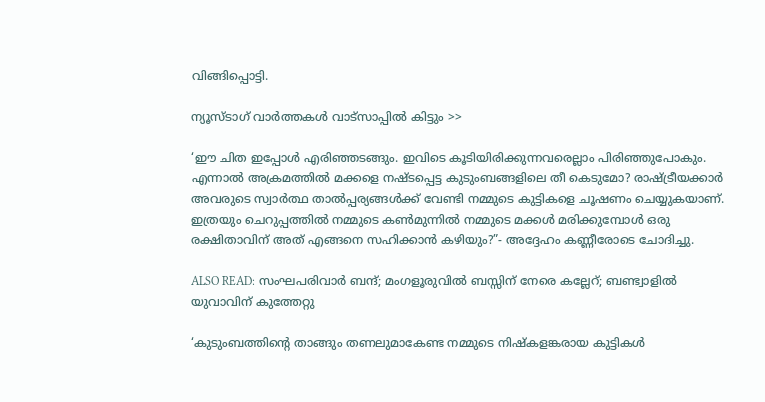വിങ്ങിപ്പൊട്ടി.

ന്യൂസ്ടാഗ് വാര്‍ത്തകള്‍ വാട്‌സാപ്പില്‍ കിട്ടും >>

‘ഈ ചിത ഇപ്പോള്‍ എരിഞ്ഞടങ്ങും. ഇവിടെ കൂടിയിരിക്കുന്നവരെല്ലാം പിരിഞ്ഞുപോകും. എന്നാല്‍ അക്രമത്തില്‍ മക്കളെ നഷ്ടപ്പെട്ട കുടുംബങ്ങളിലെ തീ കെടുമോ? രാഷ്ട്രീയക്കാര്‍ അവരുടെ സ്വാര്‍ത്ഥ താല്‍പ്പര്യങ്ങള്‍ക്ക് വേണ്ടി നമ്മുടെ കുട്ടികളെ ചൂഷണം ചെയ്യുകയാണ്. ഇത്രയും ചെറുപ്പത്തില്‍ നമ്മുടെ കണ്‍മുന്നില്‍ നമ്മുടെ മക്കള്‍ മരിക്കുമ്പോള്‍ ഒരു രക്ഷിതാവിന് അത് എങ്ങനെ സഹിക്കാന്‍ കഴിയും?”- അദ്ദേഹം കണ്ണീരോടെ ചോദിച്ചു.

ALSO READ: സംഘപരിവാര്‍ ബന്ദ്; മംഗളൂരുവില്‍ ബസ്സിന് നേരെ കല്ലേറ്; ബണ്ട്വാളില്‍ യുവാവിന് കുത്തേറ്റു

‘കുടുംബത്തിന്റെ താങ്ങും തണലുമാകേണ്ട നമ്മുടെ നിഷ്‌കളങ്കരായ കുട്ടികള്‍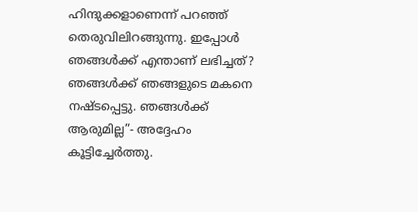ഹിന്ദുക്കളാണെന്ന് പറഞ്ഞ് തെരുവിലിറങ്ങുന്നു. ഇപ്പോള്‍ ഞങ്ങള്‍ക്ക് എന്താണ് ലഭിച്ചത്? ഞങ്ങള്‍ക്ക് ഞങ്ങളുടെ മകനെ നഷ്ടപ്പെട്ടു. ഞങ്ങള്‍ക്ക് ആരുമില്ല”- അദ്ദേഹം കൂട്ടിച്ചേര്‍ത്തു.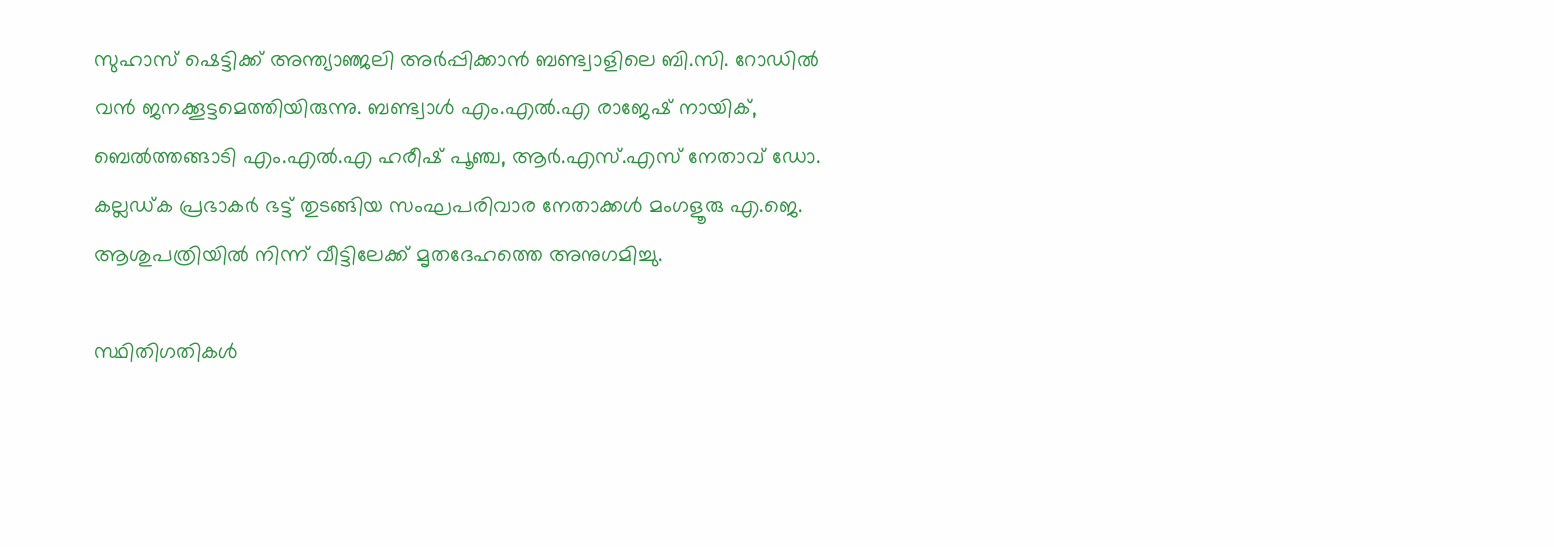സുഹാസ് ഷെട്ടിക്ക് അന്ത്യാഞ്ജലി അര്‍പ്പിക്കാന്‍ ബണ്ട്വാളിലെ ബി.സി. റോഡില്‍ വന്‍ ജനക്കൂട്ടമെത്തിയിരുന്നു. ബണ്ട്വാള്‍ എം.എല്‍.എ രാജേഷ് നായിക്, ബെല്‍ത്തങ്ങാടി എം.എല്‍.എ ഹരീഷ് പൂഞ്ച, ആര്‍.എസ്.എസ് നേതാവ് ഡോ. കല്ലഡ്ക പ്രഭാകര്‍ ഭട്ട് തുടങ്ങിയ സംഘപരിവാര നേതാക്കള്‍ മംഗളൂരു എ.ജെ. ആശുപത്രിയില്‍ നിന്ന് വീട്ടിലേക്ക് മൃതദേഹത്തെ അനുഗമിച്ചു.

സ്ഥിതിഗതികള്‍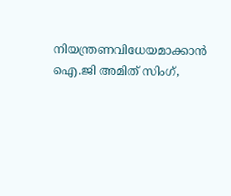നിയന്ത്രണവിധേയമാക്കാന്‍ ഐ.ജി അമിത് സിംഗ്,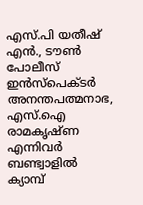എസ്.പി യതീഷ് എന്‍., ടൗണ്‍ പോലീസ് ഇന്‍സ്‌പെക്ടര്‍ അനന്തപത്മനാഭ, എസ്.ഐ രാമകൃഷ്ണ എന്നിവര്‍ ബണ്ട്വാളില്‍ ക്യാമ്പ്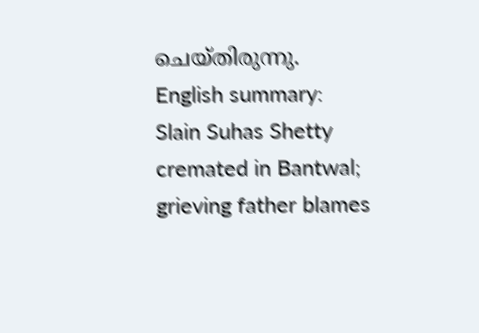ചെയ്തിരുന്നു.
English summary: Slain Suhas Shetty cremated in Bantwal; grieving father blames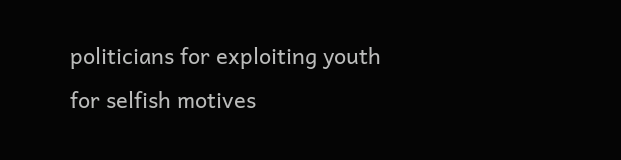politicians for exploiting youth for selfish motives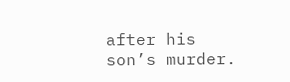after his son’s murder.